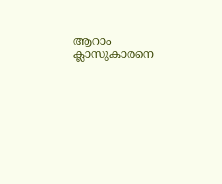ആറാം ക്ലാസുകാരനെ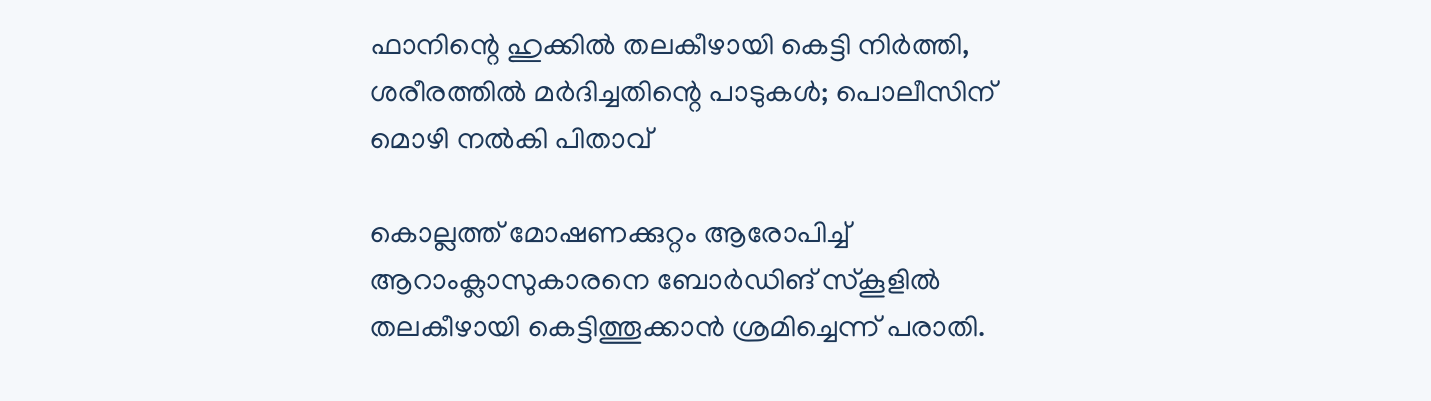ഫാനിന്റെ ഹുക്കിൽ തലകീഴായി കെട്ടി നിർത്തി, ശരീരത്തിൽ മർദിച്ചതിന്റെ പാടുകൾ; പൊലീസിന് മൊഴി നൽകി പിതാവ്

കൊല്ലത്ത് മോഷണക്കുറ്റം ആരോപിച്ച് ആറാംക്ലാസുകാരനെ ബോർഡിങ് സ്കൂളിൽ തലകീഴായി കെട്ടിത്തൂക്കാൻ ശ്രമിച്ചെന്ന് പരാതി.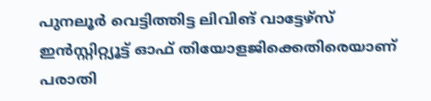പുനലൂർ വെട്ടിത്തിട്ട ലിവിങ് വാട്ടേഴ്സ് ഇൻസ്റ്റിറ്റ്യൂട്ട് ഓഫ് തിയോളജിക്കെതിരെയാണ് പരാതി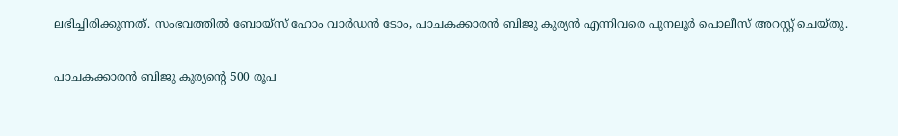ലഭിച്ചിരിക്കുന്നത്. സംഭവത്തിൽ ബോയ്സ് ഹോം വാർഡൻ ടോം, പാചകക്കാരൻ ബിജു കുര്യൻ എന്നിവരെ പുനലൂർ പൊലീസ് അറസ്റ്റ് ചെയ്തു.

പാചകക്കാരൻ ബിജു കുര്യന്റെ 500 രൂപ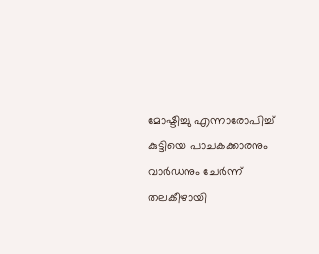മോഷ്ടിച്ചു എന്നാരോപിച്ച് കുട്ടിയെ പാചകക്കാരനും വാർഡനും ചേർന്ന് തലകീഴായി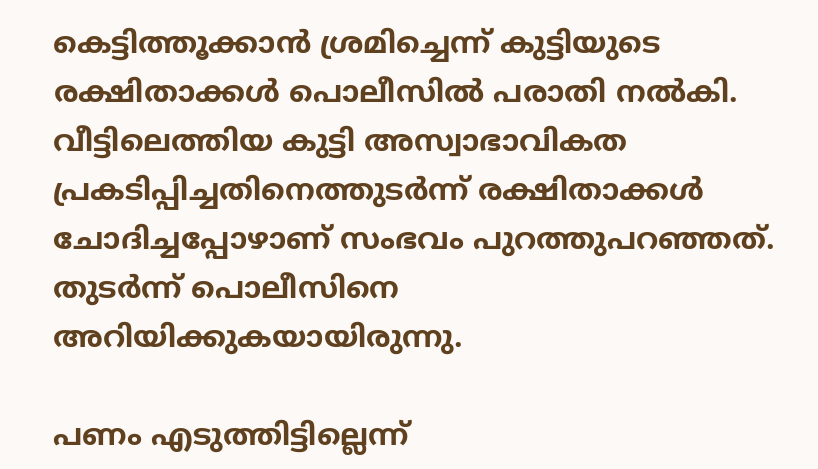കെട്ടിത്തൂക്കാൻ ശ്രമിച്ചെന്ന് കുട്ടിയുടെ രക്ഷിതാക്കൾ പൊലീസിൽ പരാതി നൽകി. വീട്ടിലെത്തിയ കുട്ടി അസ്വാഭാവികത പ്രകടിപ്പിച്ചതിനെത്തുടർന്ന് രക്ഷിതാക്കൾ ചോദിച്ചപ്പോഴാണ് സംഭവം പുറത്തുപറഞ്ഞത്. തുടർന്ന് പൊലീസിനെ അറിയിക്കുകയായിരുന്നു.

പണം എടുത്തിട്ടില്ലെന്ന്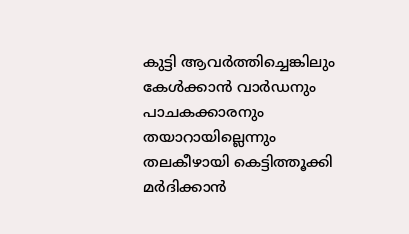കുട്ടി ആവർത്തിച്ചെങ്കിലും കേൾക്കാൻ വാർഡനും പാചകക്കാരനും തയാറായില്ലെന്നും തലകീഴായി കെട്ടിത്തൂക്കി മർദിക്കാൻ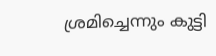ശ്രമിച്ചെന്നും കുട്ടി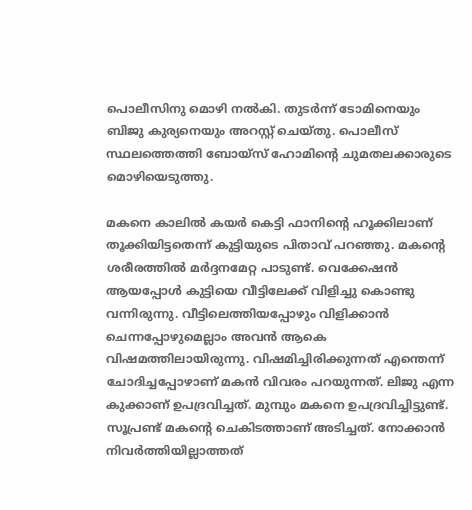പൊലീസിനു മൊഴി നൽകി. തുടർന്ന് ടോമിനെയും ബിജു കുര്യനെയും അറസ്റ്റ് ചെയ്തു. പൊലീസ് സ്ഥലത്തെത്തി ബോയ്സ് ഹോമിന്റെ ചുമതലക്കാരുടെ മൊഴിയെടുത്തു.

മകനെ കാലിൽ കയർ കെട്ടി ഫാനിന്റെ ഹൂക്കിലാണ് തൂക്കിയിട്ടതെന്ന് കുട്ടിയുടെ പിതാവ് പറഞ്ഞു. മകന്റെ ശരീരത്തിൽ മർദ്ദനമേറ്റ പാടുണ്ട്. വെക്കേഷൻ ആയപ്പോൾ കുട്ടിയെ വീട്ടിലേക്ക് വിളിച്ചു കൊണ്ടു വന്നിരുന്നു. വീട്ടിലെത്തിയപ്പോഴും വിളിക്കാൻ ചെന്നപ്പോഴുമെല്ലാം അവൻ ആകെ വിഷമത്തിലായിരുന്നു. വിഷമിച്ചിരിക്കുന്നത് എന്തെന്ന് ചോദിച്ചപ്പോഴാണ് മകൻ വിവരം പറയുന്നത്. ലിജു എന്ന കുക്കാണ് ഉപദ്രവിച്ചത്. മുമ്പും മകനെ ഉപദ്രവിച്ചിട്ടുണ്ട്. സൂപ്രണ്ട് മകന്റെ ചെകിടത്താണ് അടിച്ചത്. നോക്കാൻ നിവർത്തിയില്ലാത്തത്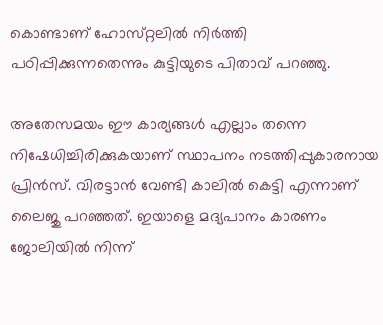കൊണ്ടാണ് ഹോസ്‌റ്റലിൽ നിർത്തി പഠിപ്പിക്കുന്നതെന്നും കുട്ടിയുടെ പിതാവ് പറഞ്ഞു.

അതേസമയം ഈ കാര്യങ്ങൾ എല്ലാം തന്നെ നിഷേധിച്ചിരിക്കുകയാണ് സ്ഥാപനം നടത്തിപ്പുകാരനായ പ്രിൻസ്. വിരട്ടാൻ വേണ്ടി കാലിൽ കെട്ടി എന്നാണ് ലൈജു പറഞ്ഞത്. ഇയാളെ മദ്യപാനം കാരണം ജോലിയിൽ നിന്ന്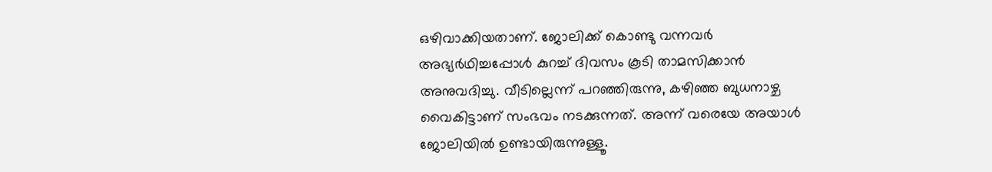ഒഴിവാക്കിയതാണ്. ജോലിക്ക് കൊണ്ടു വന്നവർ അഭ്യർഥിച്ചപ്പോൾ കുറച്ച് ദിവസം കൂടി താമസിക്കാൻ അനുവദിച്ചു. വീടില്ലെന്ന് പറഞ്ഞിരുന്നു, കഴിഞ്ഞ ബുധനാഴ്ച വൈകിട്ടാണ് സംഭവം നടക്കുന്നത്. അന്ന് വരെയേ അയാൾ ജോലിയിൽ ഉണ്ടായിരുന്നുള്ളൂ.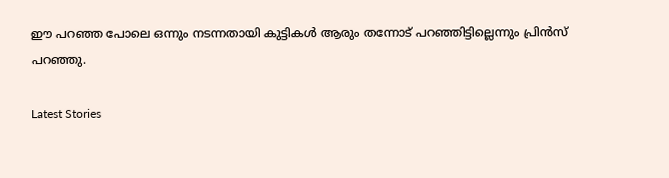ഈ പറഞ്ഞ പോലെ ഒന്നും നടന്നതായി കുട്ടികൾ ആരും തന്നോട് പറഞ്ഞിട്ടില്ലെന്നും പ്രിൻസ് പറഞ്ഞു.

Latest Stories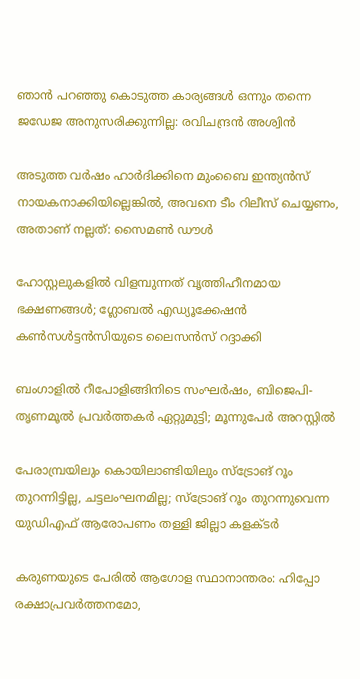ഞാൻ പറഞ്ഞു കൊടുത്ത കാര്യങ്ങൾ ഒന്നും തന്നെ ജഡേജ അനുസരിക്കുന്നില്ല: രവിചന്ദ്രൻ അശ്വിൻ

അടുത്ത വർഷം ഹാർദിക്കിനെ മുംബൈ ഇന്ത്യൻസ് നായകനാക്കിയില്ലെങ്കിൽ, അവനെ ടീം റിലീസ് ചെയ്യണം, അതാണ് നല്ലത്: സൈമൺ ഡൗൾ

ഹോസ്റ്റലുകളിൽ വിളമ്പുന്നത് വൃത്തിഹീനമായ ഭക്ഷണങ്ങൾ; ഗ്ലോബൽ എഡ്യൂക്കേഷൻ കൺസൾട്ടൻസിയുടെ ലൈസൻസ് റദ്ദാക്കി

ബംഗാളിൽ റീപോളിങ്ങിനിടെ സംഘർഷം, ബിജെപി-തൃണമൂൽ പ്രവർത്തകർ ഏറ്റുമുട്ടി; മൂന്നുപേർ അറസ്റ്റിൽ

പേരാമ്പ്രയിലും കൊയിലാണ്ടിയിലും സ്‌ട്രോങ് റൂം തുറന്നിട്ടില്ല, ചട്ടലംഘനമില്ല; സ്‌ട്രോങ് റൂം തുറന്നുവെന്ന യുഡിഎഫ് ആരോപണം തള്ളി ജില്ലാ കളക്ടർ

കരുണയുടെ പേരിൽ ആഗോള സ്ഥാനാന്തരം: ഹിപ്പോ രക്ഷാപ്രവർത്തനമോ,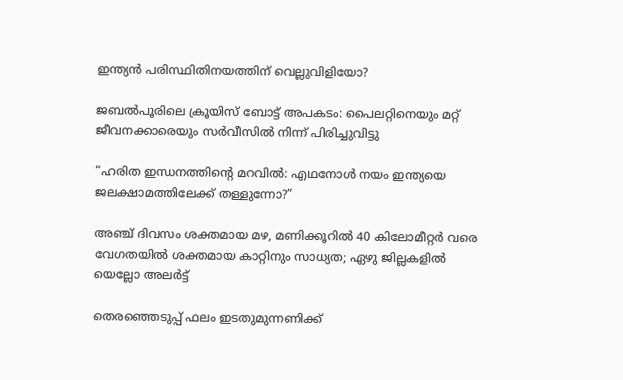ഇന്ത്യൻ പരിസ്ഥിതിനയത്തിന് വെല്ലുവിളിയോ?

ജബൽപൂരിലെ ക്രൂയിസ് ബോട്ട് അപകടം: പൈലറ്റിനെയും മറ്റ് ജീവനക്കാരെയും സർവീസിൽ നിന്ന് പിരിച്ചുവിട്ടു

“ഹരിത ഇന്ധനത്തിന്റെ മറവിൽ: എഥനോൾ നയം ഇന്ത്യയെ ജലക്ഷാമത്തിലേക്ക് തള്ളുന്നോ?”

അഞ്ച് ദിവസം ശക്തമായ മഴ, മണിക്കൂറിൽ 40 കിലോമീറ്റർ വരെ വേഗതയിൽ ശക്തമായ കാറ്റിനും സാധ്യത; ഏഴു ജില്ലകളിൽ യെല്ലോ അലർട്ട്

തെരഞ്ഞെടുപ്പ് ഫലം ഇടതുമുന്നണിക്ക്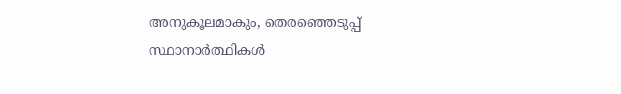അനുകൂലമാകും, തെരഞ്ഞെടുപ്പ് സ്ഥാനാർത്ഥികൾ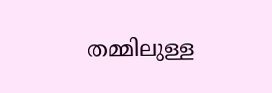തമ്മിലുള്ള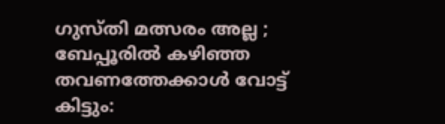ഗുസ്തി മത്സരം അല്ല ; ബേപ്പൂരിൽ കഴിഞ്ഞ തവണത്തേക്കാൾ വോട്ട് കിട്ടും: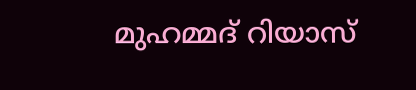മുഹമ്മദ് റിയാസ്